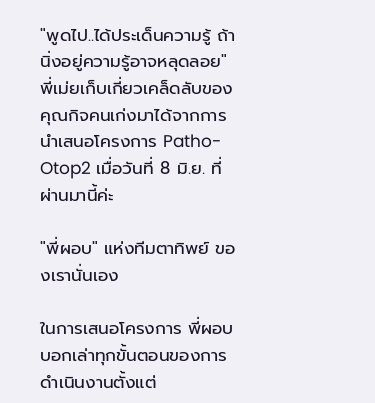"พูดไป..ได้ประเด็นความรู้ ถ้านิ่งอยู่ความรู้อาจหลุดลอย"
พี่เม่ยเก็บเกี่ยวเคล็ดลับของคุณกิจคนเก่งมาได้จากการนำเสนอโครงการ Patho-Otop2 เมื่อวันที่ 8 มิ.ย. ที่ผ่านมานี้ค่ะ

"พี่ผอบ" แห่งทีมตาทิพย์ ของเรานั่นเอง

ในการเสนอโครงการ พี่ผอบบอกเล่าทุกขั้นตอนของการดำเนินงานตั้งแต่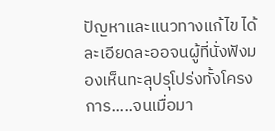ปัญหาและแนวทางแก้ไข ได้ละเอียดละออจนผู้ที่นั่งฟังมองเห็นทะลุปรุโปร่งทั้งโครงการ.....จนเมื่อมา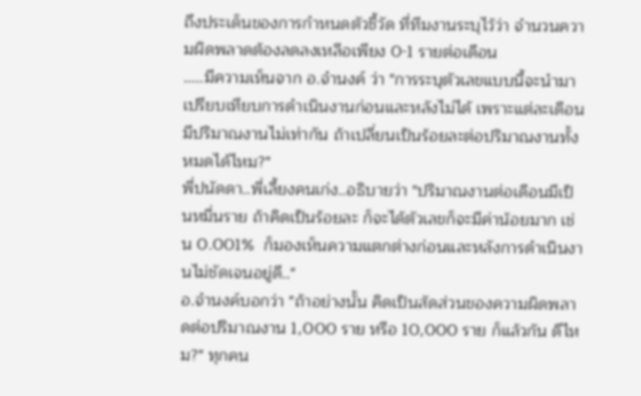ถึงประเด็นของการกำหนดตัวชี้วัด ที่ทีมงานระบุไว้ว่า จำนวนความผิดพลาดต้องลดลงเหลือเพียง 0-1 รายต่อเดือน
.....มีความเห็นจาก อ.จำนงค์ ว่า "การระบุตัวเลขแบบนี้จะนำมาเปรียบเทียบการดำเนินงานก่อนและหลังไม่ได้ เพราะแต่ละเดือนมีปริมาณงานไม่เท่ากัน ถ้าเปลี่ยนเป็นร้อยละต่อปริมาณงานทั้งหมดได้ไหม?"
พี่ปนัดดา..พี่เลี้ยงคนเก่ง..อธิบายว่า "ปริมาณงานต่อเดือนมีเป็นหมื่นราย ถ้าคิดเป็นร้อยละ ก็จะได้ตัวเลขก็จะมีค่าน้อยมาก เช่น 0.001%  ก็มองเห็นความแตกต่างก่อนและหลังการดำเนินงานไม่ชัดเจนอยู่ดี.."
อ.จำนงค์บอกว่า "ถ้าอย่างนั้น คิดเป็นสัดส่วนของความผิดพลาดต่อปริมาณงาน 1,000 ราย หรือ 10,000 ราย ก็แล้วกัน ดีไหม?" ทุกคน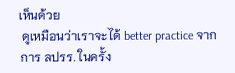เห็นด้วย
 ดูเหมือนว่าเราจะได้ better practice จากการ ลปรร. ในครั้ง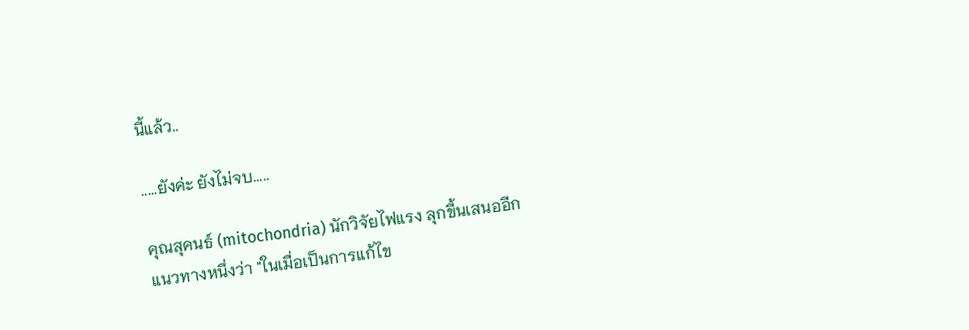นี้แล้ว..

.....ยังค่ะ ยังไม่จบ.....

คุณสุคนธ์ (mitochondria) นักวิจัยไฟแรง ลุกขึ้นเสนออีกแนวทางหนึ่งว่า "ในเมื่อเป็นการแก้ไข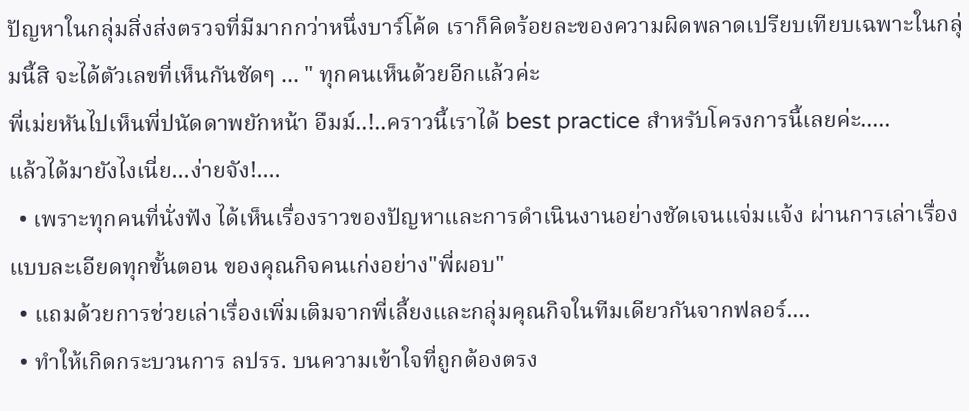ปัญหาในกลุ่มสิ่งส่งตรวจที่มีมากกว่าหนึ่งบาร์โค้ด เราก็คิดร้อยละของความผิดพลาดเปรียบเทียบเฉพาะในกลุ่มนี้สิ จะได้ตัวเลขที่เห็นกันชัดๆ ... " ทุกคนเห็นด้วยอีกแล้วค่ะ
พี่เม่ยหันไปเห็นพี่ปนัดดาพยักหน้า อืมม์..!..คราวนี้เราได้ best practice สำหรับโครงการนี้เลยค่ะ.....
แล้วได้มายังไงเนี่ย...ง่ายจัง!....
  • เพราะทุกคนที่นั่งฟัง ได้เห็นเรื่องราวของปัญหาและการดำเนินงานอย่างชัดเจนแจ่มแจ้ง ผ่านการเล่าเรื่องแบบละเอียดทุกขั้นตอน ของคุณกิจคนเก่งอย่าง"พี่ผอบ"
  • แถมด้วยการช่วยเล่าเรื่องเพิ่มเติมจากพี่เลี้ยงและกลุ่มคุณกิจในทีมเดียวกันจากฟลอร์....
  • ทำให้เกิดกระบวนการ ลปรร. บนความเข้าใจที่ถูกต้องตรง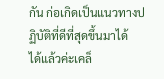กัน ก่อเกิดเป็นแนวทางปฏิบัติที่ดีที่สุดขึ้นมาได้
ได้แล้วค่ะเคล็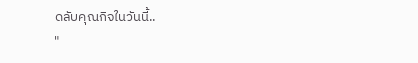ดลับคุณกิจในวันนี้..
"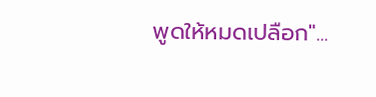พูดให้หมดเปลือก"...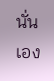นั่นเอง